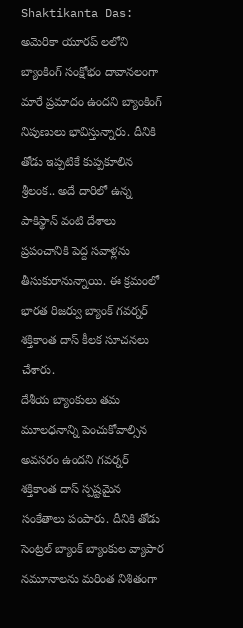Shaktikanta Das: అమెరికా యూరప్ లలోని బ్యాంకింగ్ సంక్షోభం దావానలంగా మారే ప్రమాదం ఉందని బ్యాంకింగ్ నిపుణులు భావిస్తున్నారు. దీనికి తోడు ఇప్పటికే కుప్పకూలిన శ్రీలంక.. అదే దారిలో ఉన్న పాకిస్థాన్ వంటి దేశాలు ప్రపంచానికి పెద్ద సవాళ్లను తీసుకురానున్నాయి. ఈ క్రమంలో భారత రిజర్వు బ్యాంక్ గవర్నర్ శక్తికాంత దాస్ కీలక సూచనలు చేశారు.
దేశీయ బ్యాంకులు తమ మూలధనాన్ని పెంచుకోవాల్సిన అవసరం ఉందని గవర్నర్ శక్తికాంత దాస్ స్పష్టమైన సంకేతాలు పంపారు. దీనికి తోడు సెంట్రల్ బ్యాంక్ బ్యాంకుల వ్యాపార నమూనాలను మరింత నిశితంగా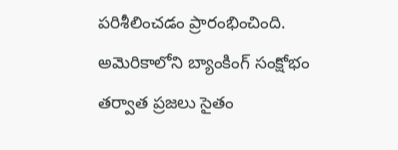పరిశీలించడం ప్రారంభించింది. అమెరికాలోని బ్యాంకింగ్ సంక్షోభం తర్వాత ప్రజలు సైతం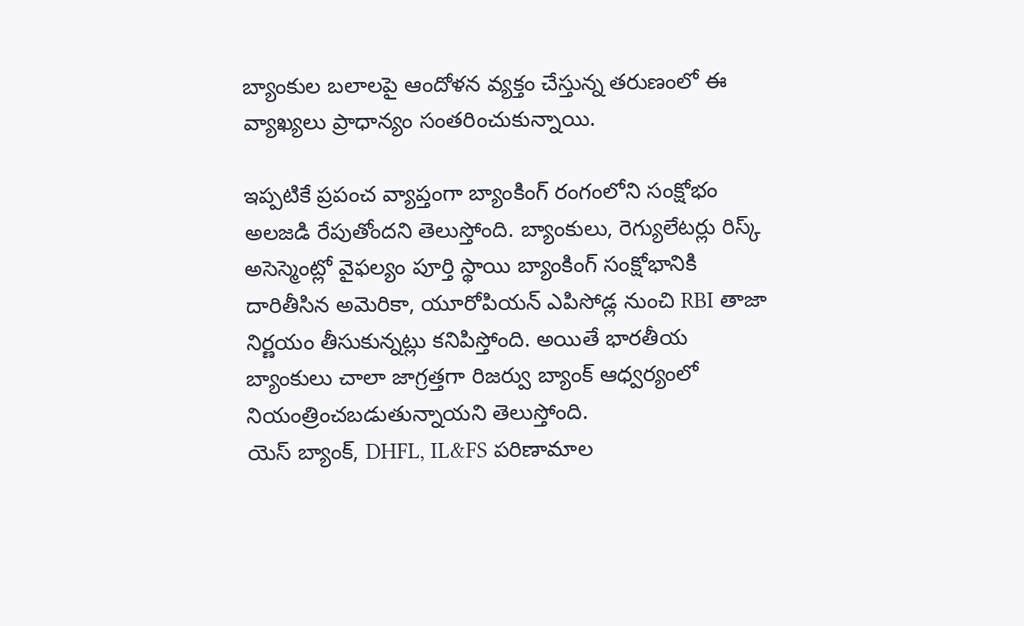బ్యాంకుల బలాలపై ఆందోళన వ్యక్తం చేస్తున్న తరుణంలో ఈ వ్యాఖ్యలు ప్రాధాన్యం సంతరించుకున్నాయి.

ఇప్పటికే ప్రపంచ వ్యాప్తంగా బ్యాంకింగ్ రంగంలోని సంక్షోభం అలజడి రేపుతోందని తెలుస్తోంది. బ్యాంకులు, రెగ్యులేటర్లు రిస్క్ అసెస్మెంట్లో వైఫల్యం పూర్తి స్థాయి బ్యాంకింగ్ సంక్షోభానికి దారితీసిన అమెరికా, యూరోపియన్ ఎపిసోడ్ల నుంచి RBI తాజా నిర్ణయం తీసుకున్నట్లు కనిపిస్తోంది. అయితే భారతీయ బ్యాంకులు చాలా జాగ్రత్తగా రిజర్వు బ్యాంక్ ఆధ్వర్యంలో నియంత్రించబడుతున్నాయని తెలుస్తోంది.
యెస్ బ్యాంక్, DHFL, IL&FS పరిణామాల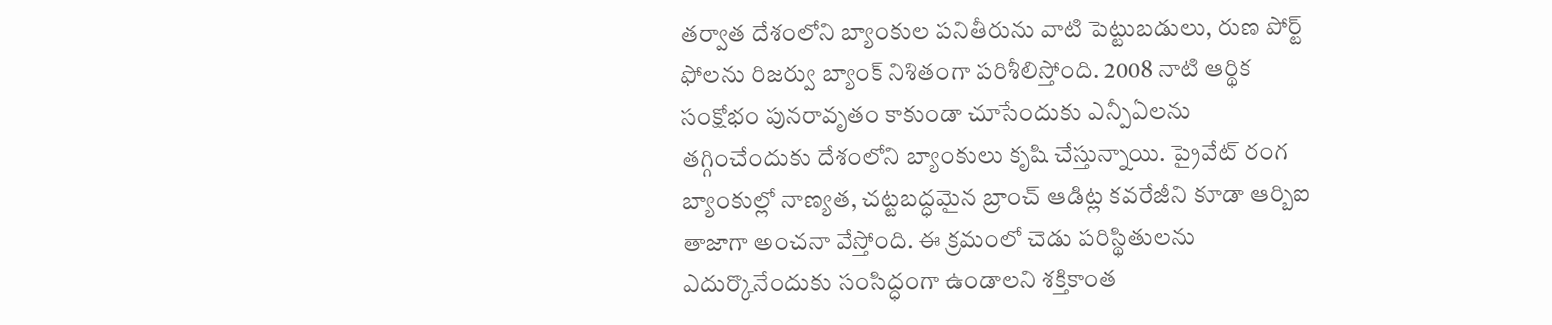తర్వాత దేశంలోని బ్యాంకుల పనితీరును వాటి పెట్టుబడులు, రుణ పోర్ట్ ఫోలను రిజర్వు బ్యాంక్ నిశితంగా పరిశీలిస్తోంది. 2008 నాటి ఆర్థిక సంక్షోభం పునరావృతం కాకుండా చూసేందుకు ఎన్పీఏలను తగ్గించేందుకు దేశంలోని బ్యాంకులు కృషి చేస్తున్నాయి. ప్రైవేట్ రంగ బ్యాంకుల్లో నాణ్యత, చట్టబద్ధమైన బ్రాంచ్ ఆడిట్ల కవరేజీని కూడా ఆర్బిఐ తాజాగా అంచనా వేస్తోంది. ఈ క్రమంలో చెడు పరిస్థితులను ఎదుర్కొనేందుకు సంసిద్ధంగా ఉండాలని శక్తికాంత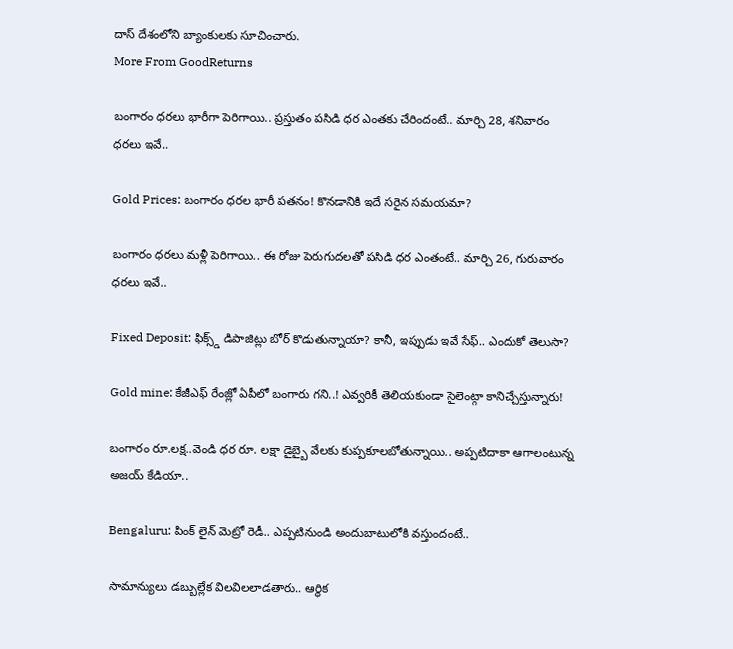దాస్ దేశంలోని బ్యాంకులకు సూచించారు.
More From GoodReturns

బంగారం ధరలు భారీగా పెరిగాయి.. ప్రస్తుతం పసిడి ధర ఎంతకు చేరిందంటే.. మార్చి 28, శనివారం ధరలు ఇవే..

Gold Prices: బంగారం ధరల భారీ పతనం! కొనడానికి ఇదే సరైన సమయమా?

బంగారం ధరలు మళ్లీ పెరిగాయి.. ఈ రోజు పెరుగుదలతో పసిడి ధర ఎంతంటే.. మార్చి 26, గురువారం ధరలు ఇవే..

Fixed Deposit: ఫిక్స్డ్ డిపాజిట్లు బోర్ కొడుతున్నాయా? కానీ, ఇప్పుడు ఇవే సేఫ్.. ఎందుకో తెలుసా?

Gold mine: కేజీఎఫ్ రేంజ్లో ఏపీలో బంగారు గని..! ఎవ్వరికీ తెలియకుండా సైలెంట్గా కానిచ్చేస్తున్నారు!

బంగారం రూ.లక్ష..వెండి ధర రూ. లక్షా డైబ్బై వేలకు కుప్పకూలబోతున్నాయి.. అప్పటిదాకా ఆగాలంటున్న అజయ్ కేడియా..

Bengaluru: పింక్ లైన్ మెట్రో రెడీ.. ఎప్పటినుండి అందుబాటులోకి వస్తుందంటే..

సామాన్యులు డబ్బుల్లేక విలవిలలాడతారు.. ఆర్థిక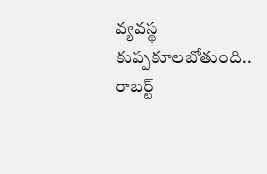వ్యవస్థ కుప్పకూలబోతుంది.. రాబర్ట్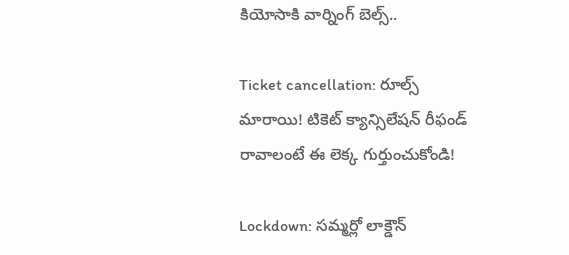కియోసాకి వార్నింగ్ బెల్స్..

Ticket cancellation: రూల్స్ మారాయి! టికెట్ క్యాన్సిలేషన్ రీఫండ్ రావాలంటే ఈ లెక్క గుర్తుంచుకోండి!

Lockdown: సమ్మర్లో లాక్డౌన్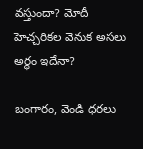వస్తుందా? మోదీ హెచ్చరికల వెనుక అసలు అర్థం ఇదేనా?

బంగారం, వెండి ధరలు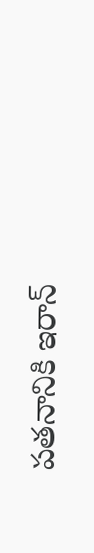పతనానికి ఇరాన్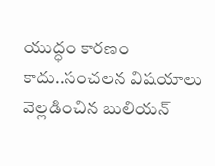యుద్ధం కారణం కాదు..సంచలన విషయాలు వెల్లడించిన బులియన్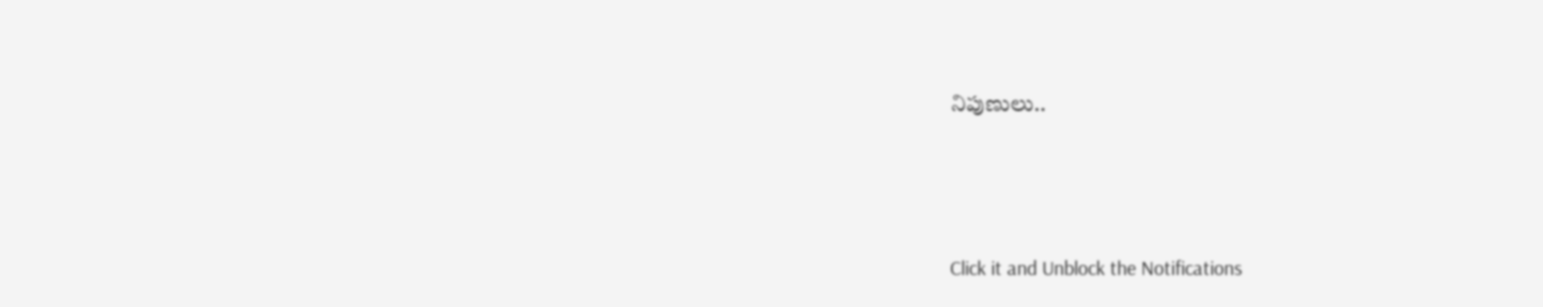నిపుణులు..



Click it and Unblock the Notifications